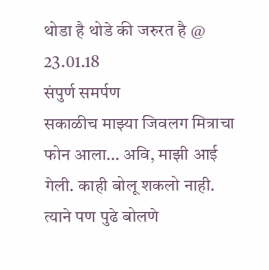थोडा है थोडे की जरुरत है @ 23.01.18
संपुर्ण समर्पण
सकाळीच माझ्या जिवलग मित्राचा फोन आला… अवि, माझी आई गेली. काही बोलू शकलो नाही. त्याने पण पुढे बोलणे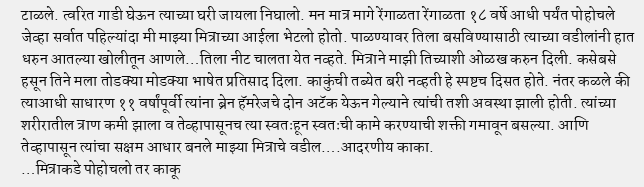टाळले. त्वरित गाडी घेऊन त्याच्या घरी जायला निघालो. मन मात्र मागे रेंगाळता रेंगाळता १८ वर्षे आधी पर्यंत पोहोचले जेव्हा सर्वात पहिल्यांदा मी माझ्या मित्राच्या आईला भेटलो होतो. पाळण्यावर तिला बसविण्यासाठी त्याच्या वडीलांनी हात धरुन आतल्या खोलीतून आणले…तिला नीट चालता येत नव्हते. मित्राने माझी तिच्याशी ओळख करुन दिली. कसेबसे हसून तिने मला तोडक्या मोडक्या भाषेत प्रतिसाद दिला. काकुंची तब्येत बरी नव्हती हे स्पष्टच दिसत होते. नंतर कळले की त्याआधी साधारण ११ वर्षांपूर्वी त्यांना ब्रेन हॅमरेजचे दोन अटॅक येऊन गेल्याने त्यांची तशी अवस्था झाली होती. त्यांच्या शरीरातील त्राण कमी झाला व तेव्हापासूनच त्या स्वतःहून स्वतःची कामे करण्याची शक्ती गमावून बसल्या. आणि तेव्हापासून त्यांचा सक्षम आधार बनले माझ्या मित्राचे वडील….आदरणीय काका.
…मित्राकडे पोहोचलो तर काकू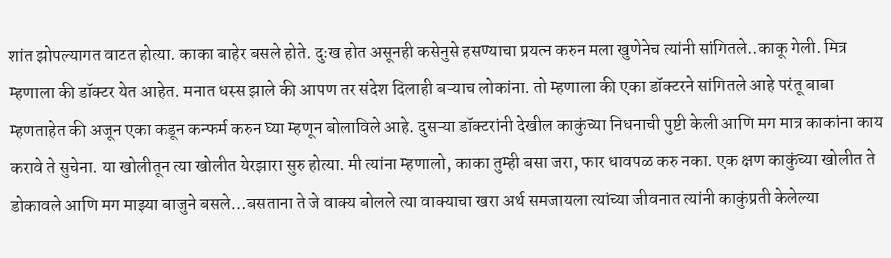शांत झोपल्यागत वाटत होत्या. काका बाहेर बसले होते. दुःख होत असूनही कसेनुसे हसण्याचा प्रयत्न करुन मला खुणेनेच त्यांनी सांगितले..काकू गेली. मित्र म्हणाला की डॉक्टर येत आहेत. मनात धस्स झाले की आपण तर संदेश दिलाही बऱ्याच लोकांना. तो म्हणाला की एका डॉक्टरने सांगितले आहे परंतू बाबा म्हणताहेत की अजून एका कडून कन्फर्म करुन घ्या म्हणून बोलाविले आहे. दुसऱ्या डॉक्टरांनी देखील काकुंच्या निधनाची पुष्टी केली आणि मग मात्र काकांना काय करावे ते सुचेना. या खोलीतून त्या खोलीत येरझारा सुरु होत्या. मी त्यांना म्हणालो, काका तुम्ही बसा जरा, फार धावपळ करु नका. एक क्षण काकुंच्या खोलीत ते डोकावले आणि मग माझ्या बाजुने बसले…बसताना ते जे वाक्य बोलले त्या वाक्याचा खरा अर्थ समजायला त्यांच्या जीवनात त्यांनी काकुंप्रती केलेल्या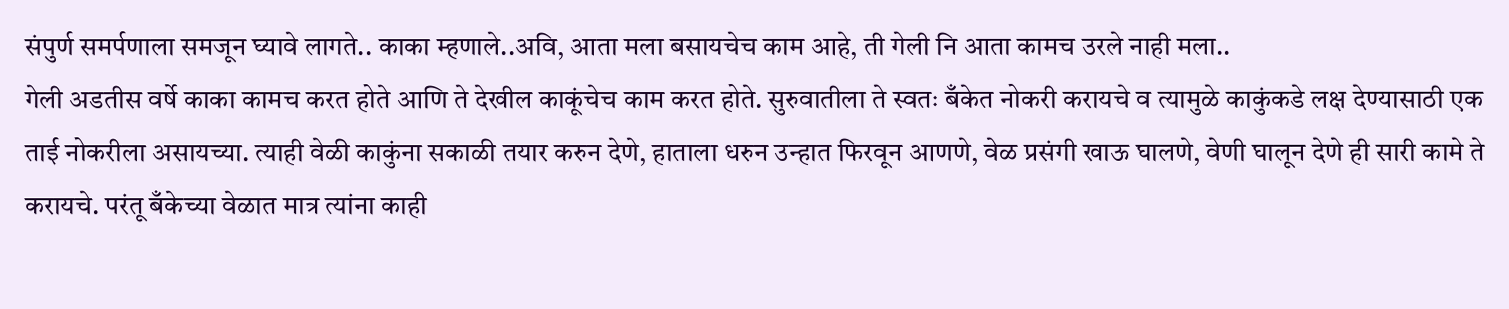संपुर्ण समर्पणाला समजून घ्यावे लागते.. काका म्हणाले..अवि, आता मला बसायचेच काम आहे, ती गेली नि आता कामच उरले नाही मला..
गेली अडतीस वर्षे काका कामच करत होते आणि ते देखील काकूंचेच काम करत होते. सुरुवातीला ते स्वतः बँकेत नोकरी करायचे व त्यामुळे काकुंकडे लक्ष देण्यासाठी एक ताई नोकरीला असायच्या. त्याही वेळी काकुंना सकाळी तयार करुन देणे, हाताला धरुन उन्हात फिरवून आणणे, वेळ प्रसंगी खाऊ घालणे, वेणी घालून देणे ही सारी कामे ते करायचे. परंतू बँकेच्या वेळात मात्र त्यांना काही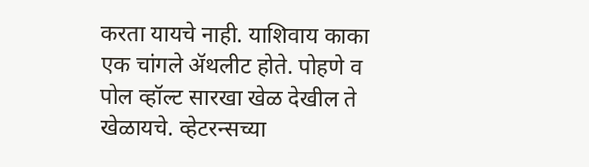करता यायचे नाही. याशिवाय काका एक चांगले ॲथलीट होते. पोहणे व पोल व्हॉल्ट सारखा खेळ देखील ते खेळायचे. व्हेटरन्सच्या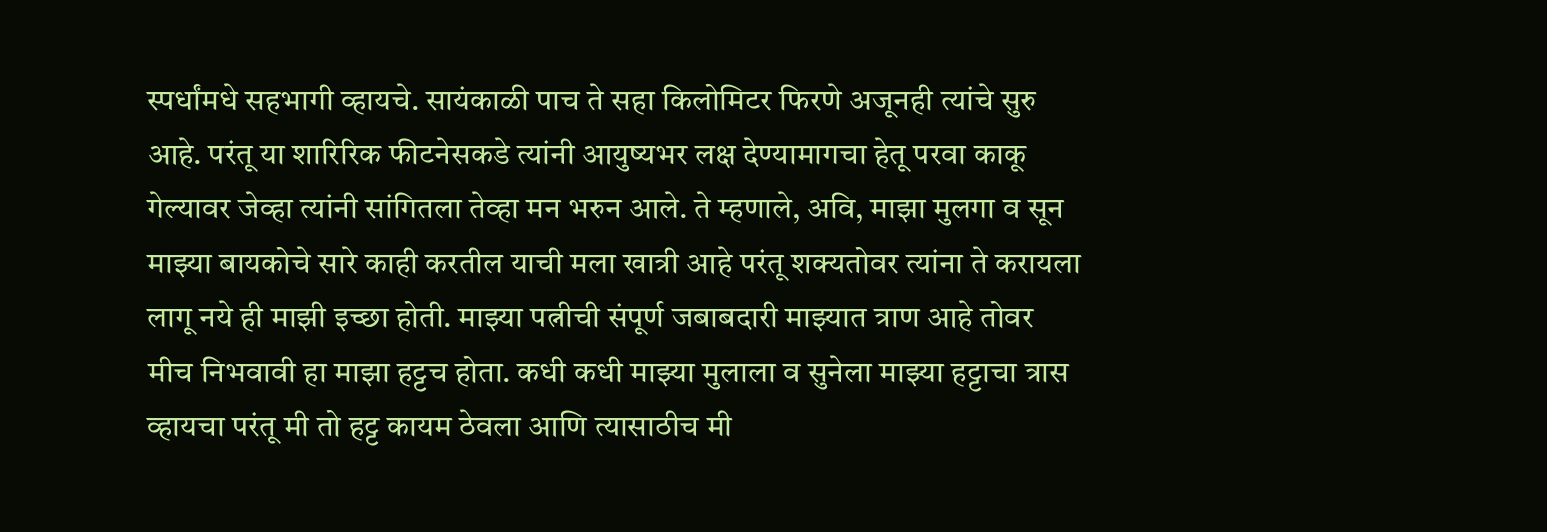स्पर्धांमधे सहभागी व्हायचे. सायंकाळी पाच ते सहा किलोमिटर फिरणे अजूनही त्यांचे सुरु आहे. परंतू या शारिरिक फीटनेसकडे त्यांनी आयुष्यभर लक्ष देण्यामागचा हेतू परवा काकू गेल्यावर जेव्हा त्यांनी सांगितला तेव्हा मन भरुन आले. ते म्हणाले, अवि, माझा मुलगा व सून माझ्या बायकोचे सारे काही करतील याची मला खात्री आहे परंतू शक्यतोवर त्यांना ते करायला लागू नये ही माझी इच्छा होती. माझ्या पत्नीची संपूर्ण जबाबदारी माझ्यात त्राण आहे तोवर मीच निभवावी हा माझा हट्टच होता. कधी कधी माझ्या मुलाला व सुनेला माझ्या हट्टाचा त्रास व्हायचा परंतू मी तो हट्ट कायम ठेवला आणि त्यासाठीच मी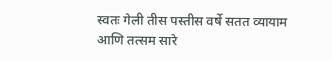स्वतः गेली तीस पस्तीस वर्षे सतत व्यायाम आणि तत्सम सारे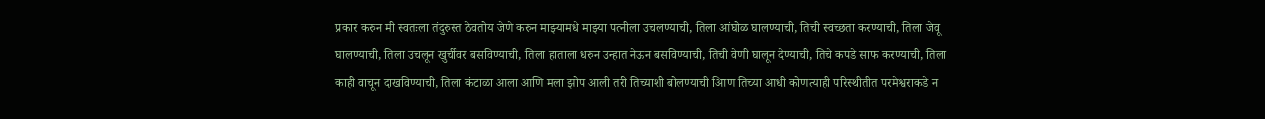प्रकार करुन मी स्वतःला तंदुरुस्त ठेवतोय जेणे करुन माझ्यामधे माझ्या पत्नीला उचलण्याची, तिला आंघोळ घालण्याची, तिची स्वच्छता करण्याची, तिला जेवू घालण्याची, तिला उचलून खुर्चीवर बसविण्याची, तिला हाताला धरुन उन्हात नेऊन बसविण्याची, तिची वेणी घालून देण्याची, तिचे कपडे साफ करण्याची, तिला काही वाचून दाखविण्याची, तिला कंटाळा आला आणि मला झोप आली तरी तिच्याशी बोलण्याची आिण तिच्या आधी कोणत्याही परिस्थीतीत परमेश्वराकडे न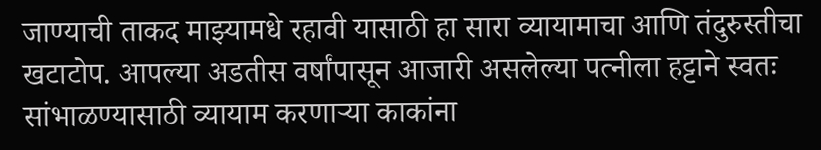जाण्याची ताकद माझ्यामधे रहावी यासाठी हा सारा व्यायामाचा आणि तंदुरुस्तीचा खटाटोप. आपल्या अडतीस वर्षांपासून आजारी असलेल्या पत्नीला हट्टाने स्वतः सांभाळण्यासाठी व्यायाम करणाऱ्या काकांना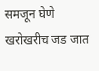समजून घेणे खरोखरीच जड जात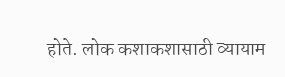होते. लोक कशाकशासाठी व्यायाम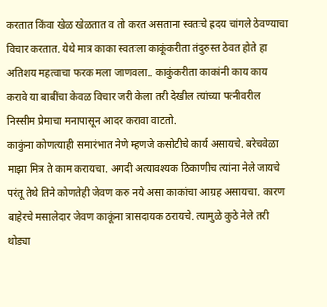करतात किंवा खेळ खेळतात व तो करत असताना स्वतःचे ह्रदय चांगले ठेवण्याचा विचार करतात. येथे मात्र काका स्वतःला काकूंकरीता तंदुरुस्त ठेवत होते हा अतिशय महत्वाचा फरक मला जाणवला.. काकुंकरीता काकांनी काय काय करावे या बाबींचा केवळ विचार जरी केला तरी देखील त्यांच्या पत्नीवरील निस्सीम प्रेमाचा मनापासून आदर करावा वाटतो.
काकुंना कोणत्याही समारंभात नेणे म्हणजे कसोटीचे कार्य असायचे. बरेचवेळा माझा मित्र ते काम करायचा. अगदी अत्यावश्यक ठिकाणीच त्यांना नेले जायचे परंतू तेथे तिने कोणतेही जेवण करु नये असा काकांचा आग्रह असायचा. कारण बाहेरचे मसालेदार जेवण काकूंना त्रासदायक ठरायचे. त्यामुळे कुठे नेले तरी थोड्या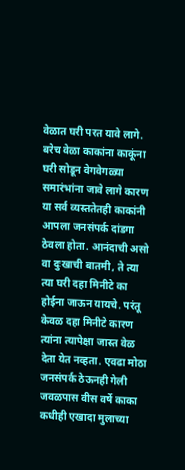वेळात घरी परत यावे लागे. बरेच वेळा काकांना काकूंना घरी सोडून वेगवेगळ्या समारंभांना जावे लागे कारण या सर्व व्यस्ततेतही काकांनी आपला जनसंपर्क दांडगा ठेवला होता. आनंदाची असो वा दुःखाची बातमी, ते त्या त्या घरी दहा मिनीटे का होईना जाऊन यायचे. परंतू केवळ दहा मिनीटे कारण त्यांना त्यापेक्षा जास्त वेळ देता येत नव्हता. एवढा मोठा जनसंपर्क ठेऊनही गेली जवळपास वीस वर्षे काका कधीही एखादा मुलाच्या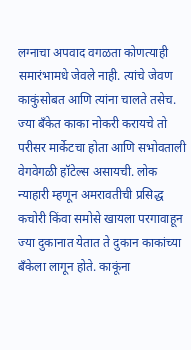लग्नाचा अपवाद वगळता कोणत्याही समारंभामधे जेवले नाही. त्यांचे जेवण काकुंसोबत आणि त्यांना चालते तसेच. ज्या बँकेत काका नोकरी करायचे तो परीसर मार्केटचा होता आणि सभोवताली वेगवेगळी हॉटेल्स असायची. लोक न्याहारी म्हणून अमरावतीची प्रसिद्ध कचोरी किंवा समोसे खायला परगावाहून ज्या दुकानात येतात ते दुकान काकांच्या बँकेला लागून होते. काकूंना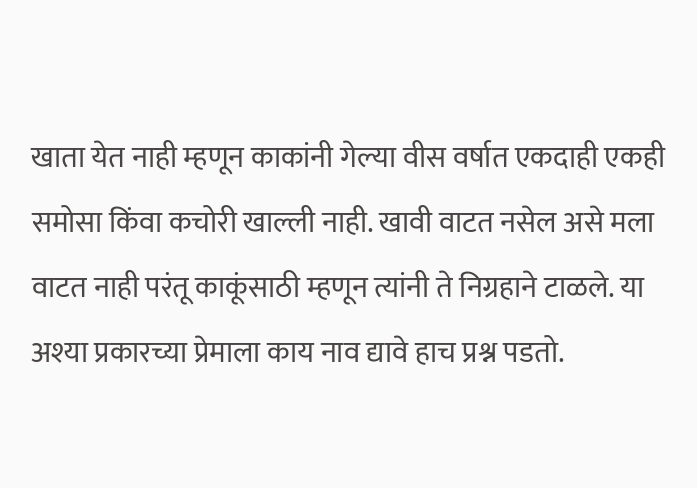खाता येत नाही म्हणून काकांनी गेल्या वीस वर्षात एकदाही एकही समोसा किंवा कचोरी खाल्ली नाही. खावी वाटत नसेल असे मला वाटत नाही परंतू काकूंसाठी म्हणून त्यांनी ते निग्रहाने टाळले. या अश्या प्रकारच्या प्रेमाला काय नाव द्यावे हाच प्रश्न पडतो.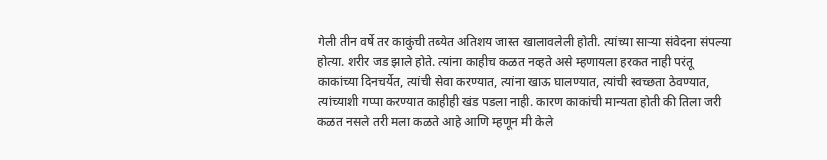गेली तीन वर्षे तर काकुंची तब्येत अतिशय जास्त खालावलेली होती. त्यांच्या साऱ्या संवेदना संपल्या होत्या. शरीर जड झाले होते. त्यांना काहीच कळत नव्हते असे म्हणायला हरकत नाही परंतू काकांच्या दिनचर्येत, त्यांची सेवा करण्यात, त्यांना खाऊ घालण्यात, त्यांची स्वच्छता ठेवण्यात, त्यांच्याशी गप्पा करण्यात काहीही खंड पडला नाही. कारण काकांची मान्यता होती की तिला जरी कळत नसले तरी मला कळते आहे आणि म्हणून मी केले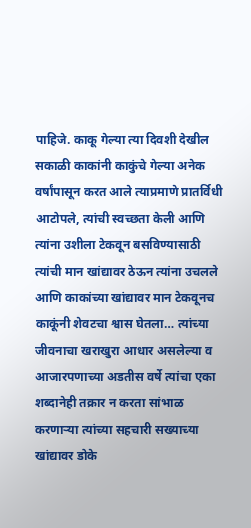पाहिजे. काकू गेल्या त्या दिवशी देखील सकाळी काकांनी काकुंचे गेल्या अनेक वर्षांपासून करत आले त्याप्रमाणे प्रातर्विधी आटोपले, त्यांची स्वच्छता केली आणि त्यांना उशीला टेकवून बसविण्यासाठी त्यांची मान खांद्यावर ठेऊन त्यांना उचलले आणि काकांच्या खांद्यावर मान टेकवूनच काकूंनी शेवटचा श्वास घेतला… त्यांच्या जीवनाचा खराखुरा आधार असलेल्या व आजारपणाच्या अडतीस वर्षे त्यांचा एका शब्दानेही तक्रार न करता सांभाळ करणाऱ्या त्यांच्या सहचारी सख्याच्या खांद्यावर डोके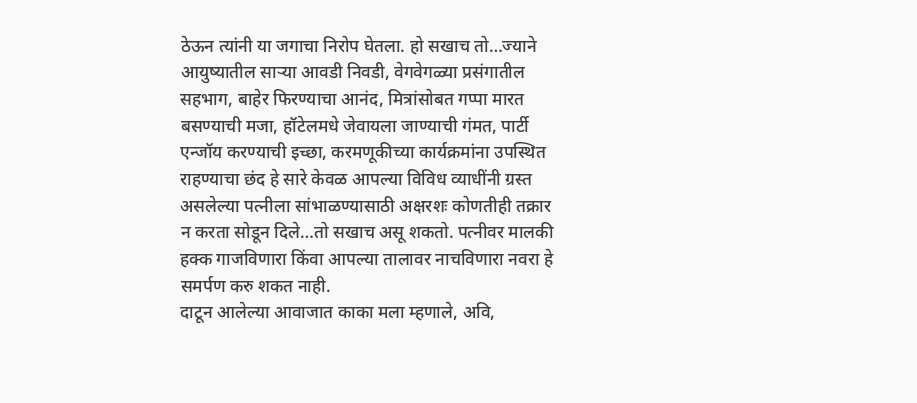ठेऊन त्यांनी या जगाचा निरोप घेतला. हो सखाच तो…ज्याने आयुष्यातील साऱ्या आवडी निवडी, वेगवेगळ्या प्रसंगातील सहभाग, बाहेर फिरण्याचा आनंद, मित्रांसोबत गप्पा मारत बसण्याची मजा, हॉटेलमधे जेवायला जाण्याची गंमत, पार्टी एन्जॉय करण्याची इच्छा, करमणूकीच्या कार्यक्रमांना उपस्थित राहण्याचा छंद हे सारे केवळ आपल्या विविध व्याधींनी ग्रस्त असलेल्या पत्नीला सांभाळण्यासाठी अक्षरशः कोणतीही तक्रार न करता सोडून दिले…तो सखाच असू शकतो. पत्नीवर मालकी हक्क गाजविणारा किंवा आपल्या तालावर नाचविणारा नवरा हे समर्पण करु शकत नाही.
दाटून आलेल्या आवाजात काका मला म्हणाले, अवि,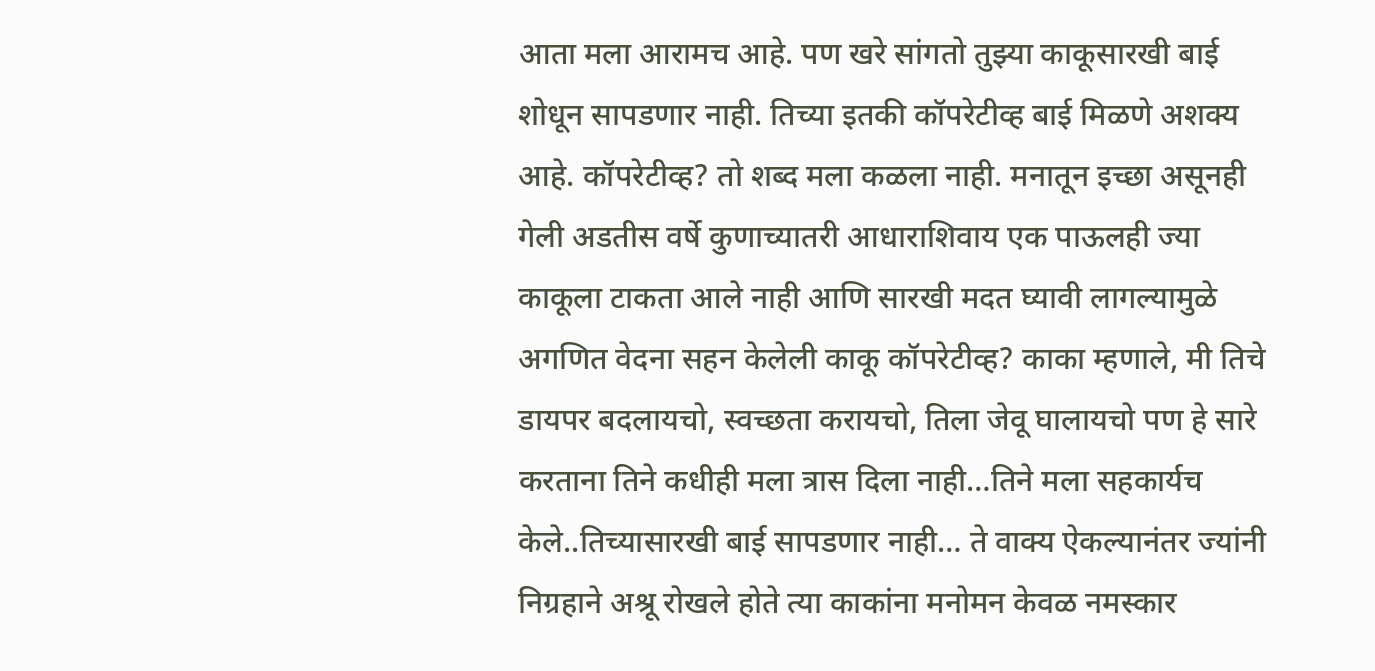आता मला आरामच आहे. पण खरे सांगतो तुझ्या काकूसारखी बाई शोधून सापडणार नाही. तिच्या इतकी कॉपरेटीव्ह बाई मिळणे अशक्य आहे. कॉपरेटीव्ह? तो शब्द मला कळला नाही. मनातून इच्छा असूनही गेली अडतीस वर्षे कुणाच्यातरी आधाराशिवाय एक पाऊलही ज्या काकूला टाकता आले नाही आणि सारखी मदत घ्यावी लागल्यामुळे अगणित वेदना सहन केलेली काकू कॉपरेटीव्ह? काका म्हणाले, मी तिचे डायपर बदलायचो, स्वच्छता करायचो, तिला जेवू घालायचो पण हे सारे करताना तिने कधीही मला त्रास दिला नाही…तिने मला सहकार्यच केले..तिच्यासारखी बाई सापडणार नाही… ते वाक्य ऐकल्यानंतर ज्यांनी निग्रहाने अश्रू रोखले होते त्या काकांना मनोमन केवळ नमस्कार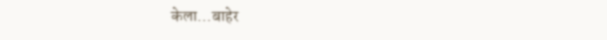केला…बाहेर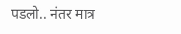पडलो.. नंतर मात्र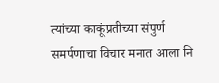त्यांच्या काकूंप्रतीच्या संपुर्ण समर्पणाचा विचार मनात आला नि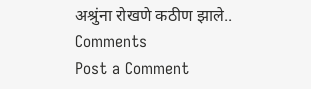अश्रुंना रोखणे कठीण झाले..
Comments
Post a Comment